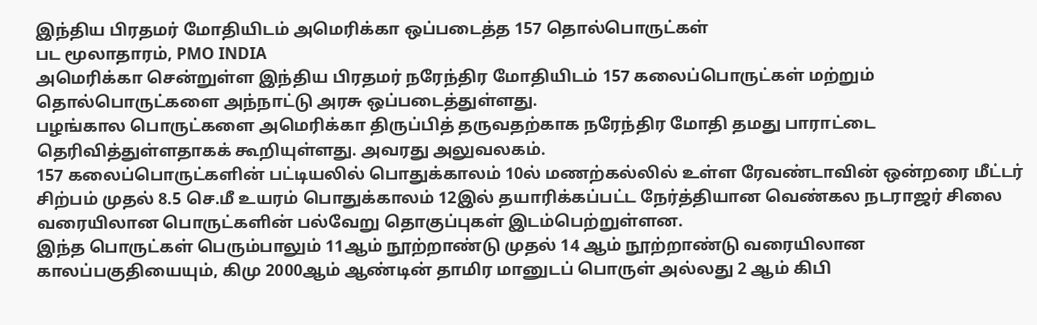இந்திய பிரதமர் மோதியிடம் அமெரிக்கா ஒப்படைத்த 157 தொல்பொருட்கள்
பட மூலாதாரம், PMO INDIA
அமெரிக்கா சென்றுள்ள இந்திய பிரதமர் நரேந்திர மோதியிடம் 157 கலைப்பொருட்கள் மற்றும் தொல்பொருட்களை அந்நாட்டு அரசு ஒப்படைத்துள்ளது.
பழங்கால பொருட்களை அமெரிக்கா திருப்பித் தருவதற்காக நரேந்திர மோதி தமது பாராட்டை தெரிவித்துள்ளதாகக் கூறியுள்ளது. அவரது அலுவலகம்.
157 கலைப்பொருட்களின் பட்டியலில் பொதுக்காலம் 10ல் மணற்கல்லில் உள்ள ரேவண்டாவின் ஒன்றரை மீட்டர் சிற்பம் முதல் 8.5 செ.மீ உயரம் பொதுக்காலம் 12இல் தயாரிக்கப்பட்ட நேர்த்தியான வெண்கல நடராஜர் சிலை வரையிலான பொருட்களின் பல்வேறு தொகுப்புகள் இடம்பெற்றுள்ளன.
இந்த பொருட்கள் பெரும்பாலும் 11ஆம் நூற்றாண்டு முதல் 14 ஆம் நூற்றாண்டு வரையிலான காலப்பகுதியையும், கிமு 2000ஆம் ஆண்டின் தாமிர மானுடப் பொருள் அல்லது 2 ஆம் கிபி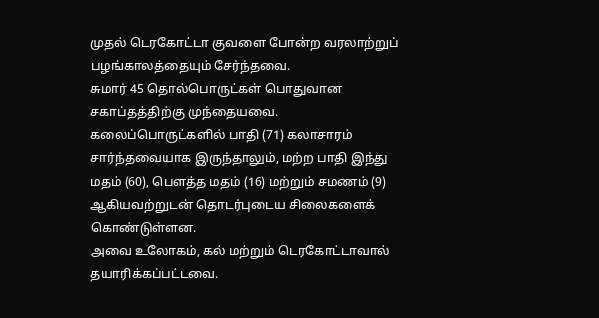முதல் டெரகோட்டா குவளை போன்ற வரலாற்றுப் பழங்காலத்தையும் சேர்ந்தவை.
சுமார் 45 தொல்பொருட்கள் பொதுவான சகாப்தத்திற்கு முந்தையவை.
கலைப்பொருட்களில் பாதி (71) கலாசாரம் சார்ந்தவையாக இருந்தாலும், மற்ற பாதி இந்து மதம் (60), பெளத்த மதம் (16) மற்றும் சமணம் (9) ஆகியவற்றுடன் தொடர்புடைய சிலைகளைக் கொண்டுள்ளன.
அவை உலோகம், கல் மற்றும் டெரகோட்டாவால் தயாரிக்கப்பட்டவை.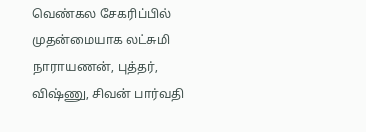வெண்கல சேகரிப்பில் முதன்மையாக லட்சுமி நாராயணன், புத்தர், விஷ்ணு, சிவன் பார்வதி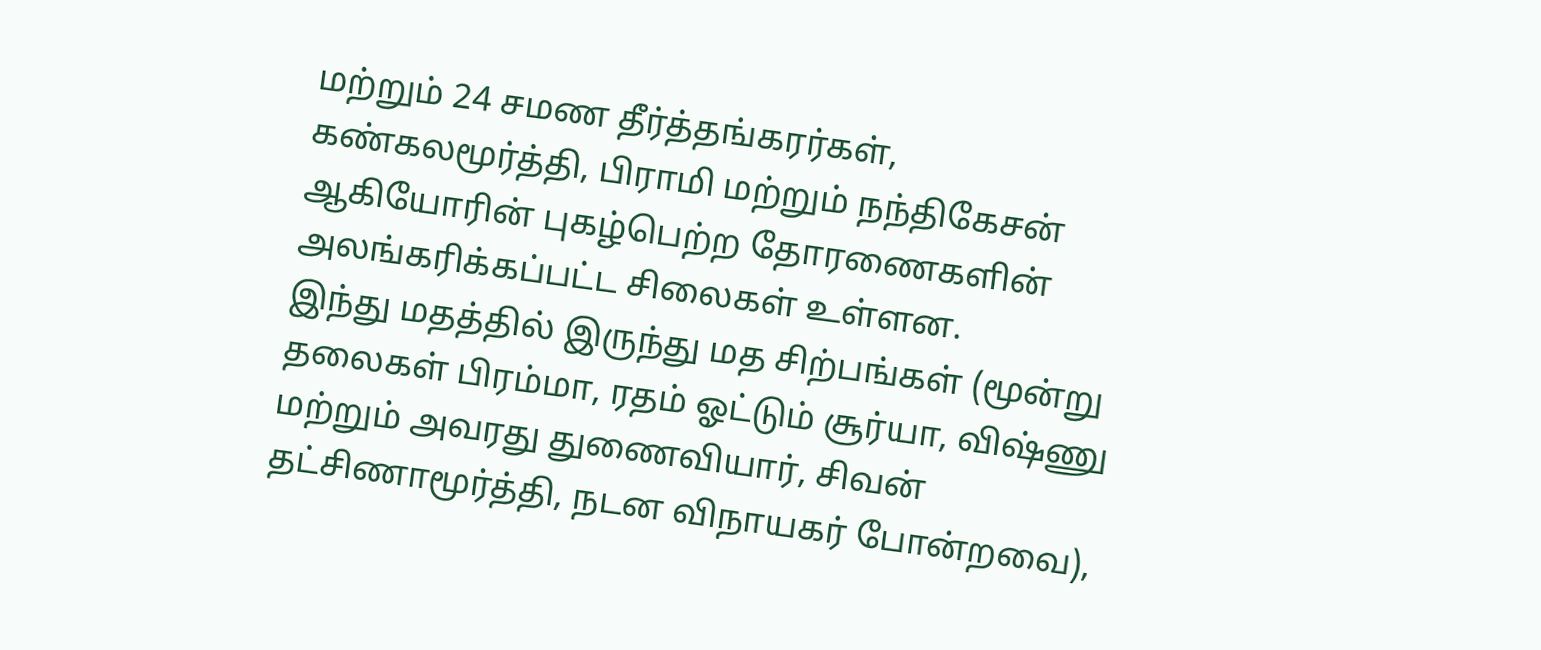மற்றும் 24 சமண தீர்த்தங்கரர்கள், கண்கலமூர்த்தி, பிராமி மற்றும் நந்திகேசன் ஆகியோரின் புகழ்பெற்ற தோரணைகளின் அலங்கரிக்கப்பட்ட சிலைகள் உள்ளன.
இந்து மதத்தில் இருந்து மத சிற்பங்கள் (மூன்று தலைகள் பிரம்மா, ரதம் ஓட்டும் சூர்யா, விஷ்ணு மற்றும் அவரது துணைவியார், சிவன் தட்சிணாமூர்த்தி, நடன விநாயகர் போன்றவை),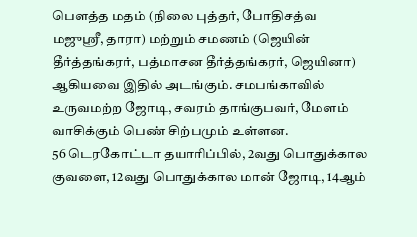பெளத்த மதம் (நிலை புத்தர், போதிசத்வ மஜுஸ்ரீ, தாரா) மற்றும் சமணம் (ஜெயின் தீர்த்தங்கரர், பத்மாசன தீர்த்தங்கரர், ஜெயினா) ஆகியவை இதில் அடங்கும். சமபங்காவில் உருவமற்ற ஜோடி, சவரம் தாங்குபவர், மேளம் வாசிக்கும் பெண் சிற்பமும் உள்ளன.
56 டெரகோட்டா தயாரிப்பில், 2வது பொதுக்கால குவளை, 12வது பொதுக்கால மான் ஜோடி, 14ஆம்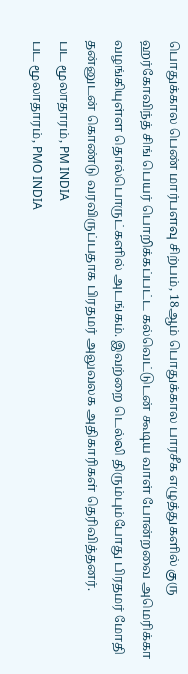பொதுக்கால பெண் மார்பளவு சிற்பம், 18ஆம் பொதுக்கால பாரசீக எழுத்துகளில் குரு ஹர்கோவிந்த் சிங் பெயர் பொறிக்கப்பட்ட கல்வெட்டுடன் கூடிய வாள் போன்றவை அமெரிக்கா வழங்கியுள்ள தொல்பொருட்களில் அடங்கம். இவற்றை டெல்லி திரும்பும்போது பிரதமர் மோதி தன்னுடன் கொண்டு வரவிருப்பதாக பிரதமர் அலுவலக அதிகாரிகள் தெரிவித்தனர்.
பட மூலாதாரம், PM INDIA
பட மூலாதாரம், PMO INDIA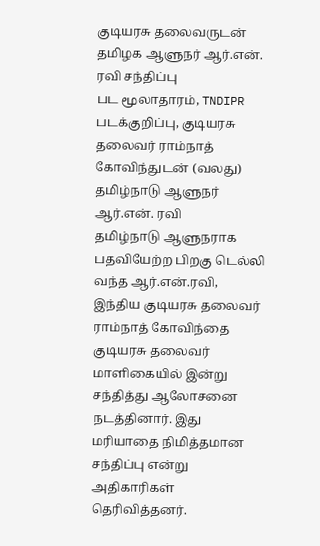குடியரசு தலைவருடன் தமிழக ஆளுநர் ஆர்.என். ரவி சந்திப்பு
பட மூலாதாரம், TNDIPR
படக்குறிப்பு, குடியரசு தலைவர் ராம்நாத் கோவிந்துடன் (வலது) தமிழ்நாடு ஆளுநர் ஆர்.என். ரவி
தமிழ்நாடு ஆளுநராக பதவியேற்ற பிறகு டெல்லி வந்த ஆர்.என்.ரவி, இந்திய குடியரசு தலைவர் ராம்நாத் கோவிந்தை குடியரசு தலைவர் மாளிகையில் இன்று சந்தித்து ஆலோசனை நடத்தினார். இது மரியாதை நிமித்தமான சந்திப்பு என்று அதிகாரிகள் தெரிவித்தனர்.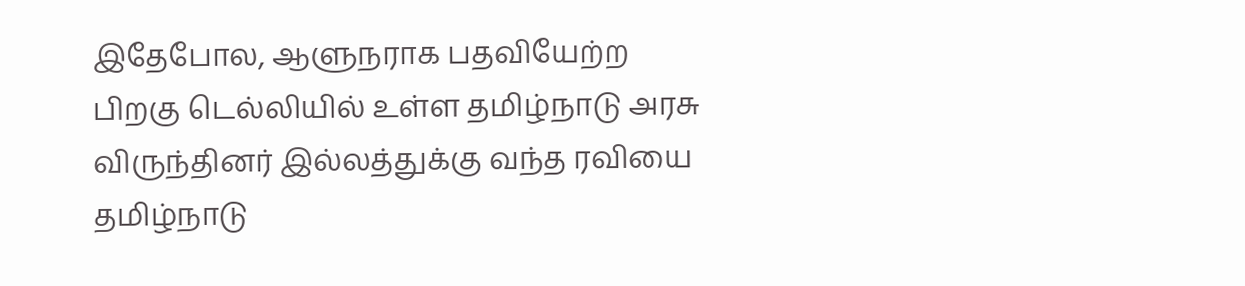இதேபோல, ஆளுநராக பதவியேற்ற பிறகு டெல்லியில் உள்ள தமிழ்நாடு அரசு விருந்தினர் இல்லத்துக்கு வந்த ரவியை தமிழ்நாடு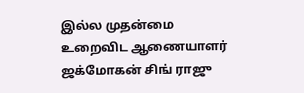இல்ல முதன்மை உறைவிட ஆணையாளர் ஜக்மோகன் சிங் ராஜு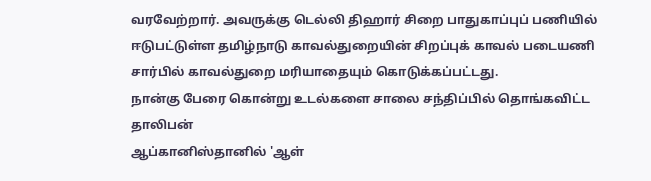வரவேற்றார். அவருக்கு டெல்லி திஹார் சிறை பாதுகாப்புப் பணியில் ஈடுபட்டுள்ள தமிழ்நாடு காவல்துறையின் சிறப்புக் காவல் படையணி சார்பில் காவல்துறை மரியாதையும் கொடுக்கப்பட்டது.
நான்கு பேரை கொன்று உடல்களை சாலை சந்திப்பில் தொங்கவிட்ட தாலிபன்
ஆப்கானிஸ்தானில் 'ஆள்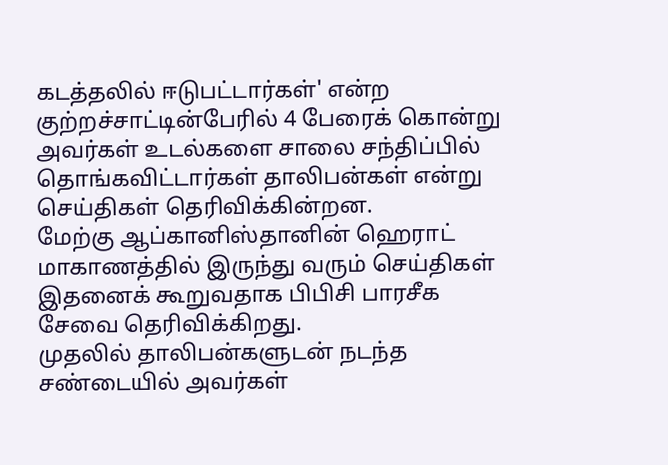கடத்தலில் ஈடுபட்டார்கள்' என்ற குற்றச்சாட்டின்பேரில் 4 பேரைக் கொன்று அவர்கள் உடல்களை சாலை சந்திப்பில் தொங்கவிட்டார்கள் தாலிபன்கள் என்று செய்திகள் தெரிவிக்கின்றன.
மேற்கு ஆப்கானிஸ்தானின் ஹெராட் மாகாணத்தில் இருந்து வரும் செய்திகள் இதனைக் கூறுவதாக பிபிசி பாரசீக சேவை தெரிவிக்கிறது.
முதலில் தாலிபன்களுடன் நடந்த சண்டையில் அவர்கள்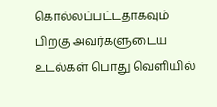கொல்லப்பட்டதாகவும் பிறகு அவர்களுடைய உடல்கள் பொது வெளியில்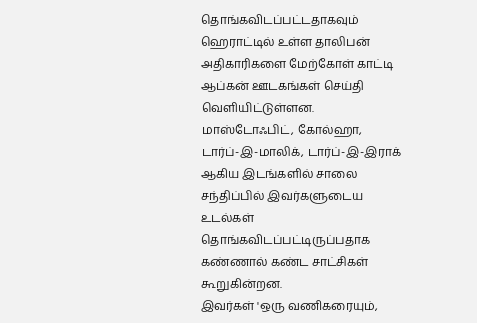தொங்கவிடப்பட்டதாகவும் ஹெராட்டில் உள்ள தாலிபன் அதிகாரிகளை மேற்கோள் காட்டி ஆப்கன் ஊடகங்கள் செய்தி வெளியிட்டுள்ளன.
மாஸ்டோஃபிட், கோல்ஹா, டார்ப்-இ-மாலிக், டார்ப்-இ-இராக் ஆகிய இடங்களில் சாலை சந்திப்பில் இவர்களுடைய உடல்கள் தொங்கவிடப்பட்டிருப்பதாக கண்ணால் கண்ட சாட்சிகள் கூறுகின்றன.
இவர்கள் 'ஒரு வணிகரையும்,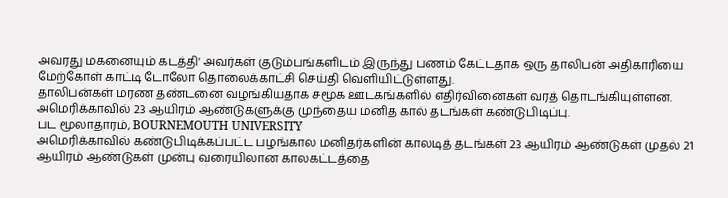அவரது மகனையும் கடத்தி' அவர்கள் குடும்பங்களிடம் இருந்து பணம் கேட்டதாக ஒரு தாலிபன் அதிகாரியை மேற்கோள் காட்டி டோலோ தொலைக்காட்சி செய்தி வெளியிட்டுள்ளது.
தாலிபன்கள் மரண தண்டனை வழங்கியதாக சமூக ஊடகங்களில் எதிர்வினைகள் வரத் தொடங்கியுள்ளன.
அமெரிக்காவில் 23 ஆயிரம் ஆண்டுகளுக்கு முந்தைய மனித கால் தடங்கள் கண்டுபிடிப்பு.
பட மூலாதாரம், BOURNEMOUTH UNIVERSITY
அமெரிக்காவில் கண்டுபிடிக்கப்பட்ட பழங்கால மனிதர்களின் காலடித் தடங்கள் 23 ஆயிரம் ஆண்டுகள் முதல் 21 ஆயிரம் ஆண்டுகள் முன்பு வரையிலான காலகட்டத்தை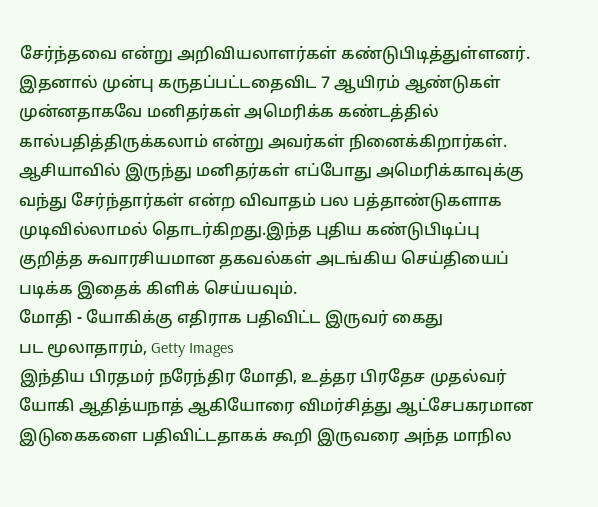சேர்ந்தவை என்று அறிவியலாளர்கள் கண்டுபிடித்துள்ளனர்.
இதனால் முன்பு கருதப்பட்டதைவிட 7 ஆயிரம் ஆண்டுகள் முன்னதாகவே மனிதர்கள் அமெரிக்க கண்டத்தில் கால்பதித்திருக்கலாம் என்று அவர்கள் நினைக்கிறார்கள்.
ஆசியாவில் இருந்து மனிதர்கள் எப்போது அமெரிக்காவுக்கு வந்து சேர்ந்தார்கள் என்ற விவாதம் பல பத்தாண்டுகளாக முடிவில்லாமல் தொடர்கிறது.இந்த புதிய கண்டுபிடிப்பு குறித்த சுவாரசியமான தகவல்கள் அடங்கிய செய்தியைப் படிக்க இதைக் கிளிக் செய்யவும்.
மோதி - யோகிக்கு எதிராக பதிவிட்ட இருவர் கைது
பட மூலாதாரம், Getty Images
இந்திய பிரதமர் நரேந்திர மோதி, உத்தர பிரதேச முதல்வர் யோகி ஆதித்யநாத் ஆகியோரை விமர்சித்து ஆட்சேபகரமான இடுகைகளை பதிவிட்டதாகக் கூறி இருவரை அந்த மாநில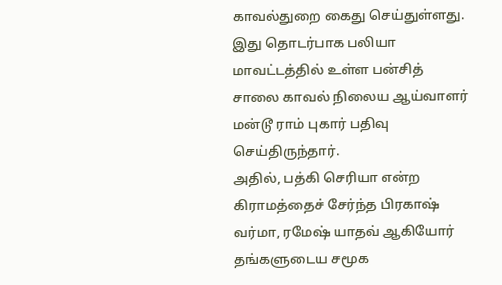காவல்துறை கைது செய்துள்ளது.
இது தொடர்பாக பலியா மாவட்டத்தில் உள்ள பன்சித் சாலை காவல் நிலைய ஆய்வாளர் மன்டூ ராம் புகார் பதிவு செய்திருந்தார்.
அதில், பத்கி செரியா என்ற கிராமத்தைச் சேர்ந்த பிரகாஷ் வர்மா, ரமேஷ் யாதவ் ஆகியோர் தங்களுடைய சமூக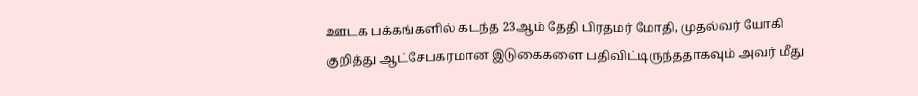ஊடக பக்கங்களில் கடந்த 23ஆம் தேதி பிரதமர் மோதி, முதல்வர் யோகி குறித்து ஆட்சேபகரமான இடுகைகளை பதிவிட்டிருந்ததாகவும் அவர் மீது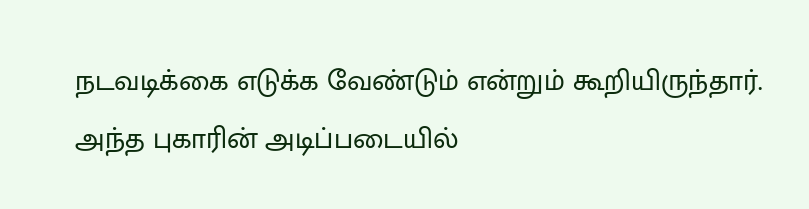நடவடிக்கை எடுக்க வேண்டும் என்றும் கூறியிருந்தார். அந்த புகாரின் அடிப்படையில்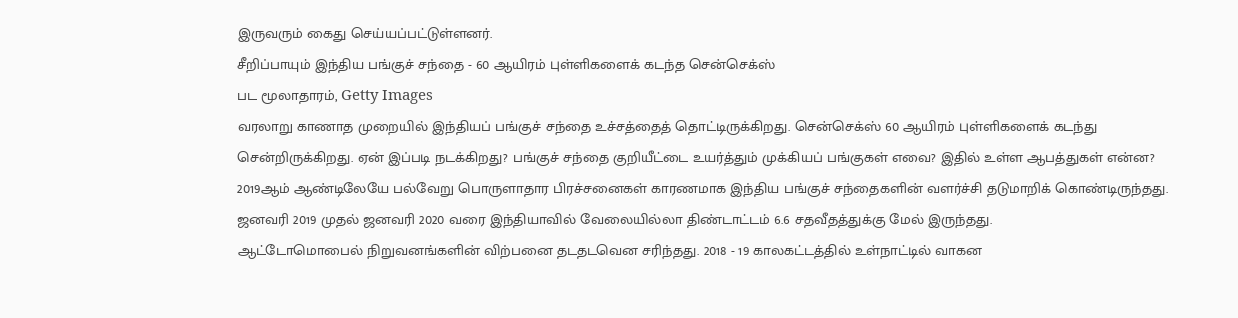இருவரும் கைது செய்யப்பட்டுள்ளனர்.
சீறிப்பாயும் இந்திய பங்குச் சந்தை - 60 ஆயிரம் புள்ளிகளைக் கடந்த சென்செக்ஸ்
பட மூலாதாரம், Getty Images
வரலாறு காணாத முறையில் இந்தியப் பங்குச் சந்தை உச்சத்தைத் தொட்டிருக்கிறது. சென்செக்ஸ் 60 ஆயிரம் புள்ளிகளைக் கடந்து சென்றிருக்கிறது. ஏன் இப்படி நடக்கிறது? பங்குச் சந்தை குறியீட்டை உயர்த்தும் முக்கியப் பங்குகள் எவை? இதில் உள்ள ஆபத்துகள் என்ன?
2019ஆம் ஆண்டிலேயே பல்வேறு பொருளாதார பிரச்சனைகள் காரணமாக இந்திய பங்குச் சந்தைகளின் வளர்ச்சி தடுமாறிக் கொண்டிருந்தது. ஜனவரி 2019 முதல் ஜனவரி 2020 வரை இந்தியாவில் வேலையில்லா திண்டாட்டம் 6.6 சதவீதத்துக்கு மேல் இருந்தது.
ஆட்டோமொபைல் நிறுவனங்களின் விற்பனை தடதடவென சரிந்தது. 2018 - 19 காலகட்டத்தில் உள்நாட்டில் வாகன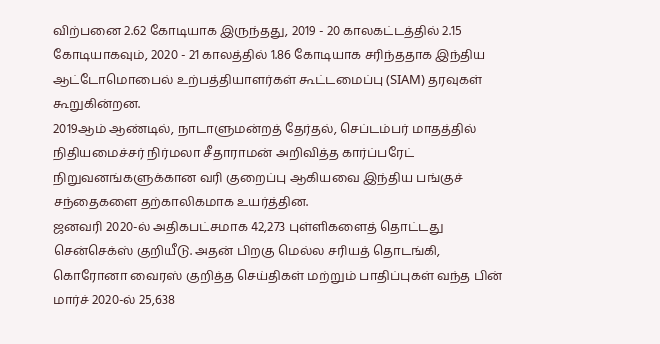விற்பனை 2.62 கோடியாக இருந்தது, 2019 - 20 காலகட்டத்தில் 2.15 கோடியாகவும், 2020 - 21 காலத்தில் 1.86 கோடியாக சரிந்ததாக இந்திய ஆட்டோமொபைல் உற்பத்தியாளர்கள் கூட்டமைப்பு (SIAM) தரவுகள் கூறுகின்றன.
2019ஆம் ஆண்டில், நாடாளுமன்றத் தேர்தல், செப்டம்பர் மாதத்தில் நிதியமைச்சர் நிர்மலா சீதாராமன் அறிவித்த கார்ப்பரேட் நிறுவனங்களுக்கான வரி குறைப்பு ஆகியவை இந்திய பங்குச் சந்தைகளை தற்காலிகமாக உயர்த்தின.
ஜனவரி 2020-ல் அதிகபட்சமாக 42,273 புள்ளிகளைத் தொட்டது சென்செக்ஸ் குறியீடு. அதன் பிறகு மெல்ல சரியத் தொடங்கி, கொரோனா வைரஸ் குறித்த செய்திகள் மற்றும் பாதிப்புகள் வந்த பின் மார்ச் 2020-ல் 25,638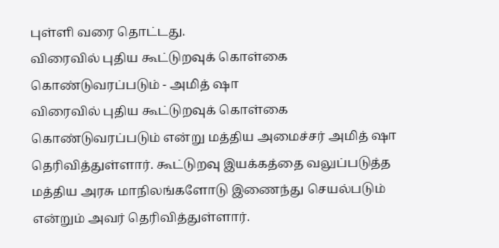புள்ளி வரை தொட்டது.
விரைவில் புதிய கூட்டுறவுக் கொள்கை கொண்டுவரப்படும் - அமித் ஷா
விரைவில் புதிய கூட்டுறவுக் கொள்கை கொண்டுவரப்படும் என்று மத்திய அமைச்சர் அமித் ஷா தெரிவித்துள்ளார். கூட்டுறவு இயக்கத்தை வலுப்படுத்த மத்திய அரசு மாநிலங்களோடு இணைந்து செயல்படும் என்றும் அவர் தெரிவித்துள்ளார்.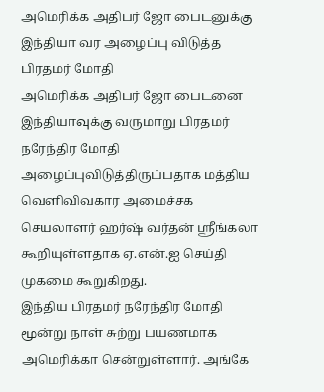அமெரிக்க அதிபர் ஜோ பைடனுக்கு இந்தியா வர அழைப்பு விடுத்த பிரதமர் மோதி
அமெரிக்க அதிபர் ஜோ பைடனை இந்தியாவுக்கு வருமாறு பிரதமர் நரேந்திர மோதி அழைப்புவிடுத்திருப்பதாக மத்திய வெளிவிவகார அமைச்சக செயலாளர் ஹர்ஷ் வர்தன் ஸ்ரீங்கலா கூறியுள்ளதாக ஏ.என்.ஐ செய்தி முகமை கூறுகிறது.
இந்திய பிரதமர் நரேந்திர மோதி மூன்று நாள் சுற்று பயணமாக அமெரிக்கா சென்றுள்ளார். அங்கே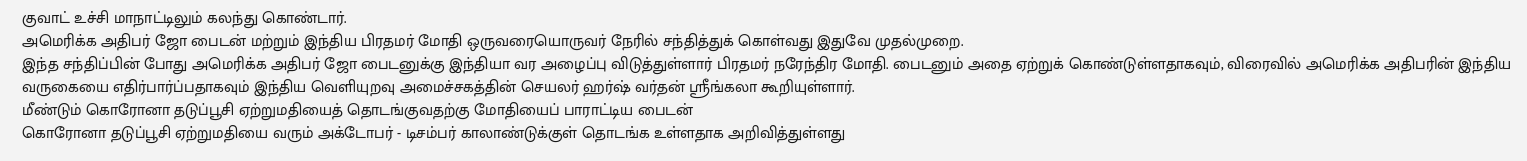குவாட் உச்சி மாநாட்டிலும் கலந்து கொண்டார்.
அமெரிக்க அதிபர் ஜோ பைடன் மற்றும் இந்திய பிரதமர் மோதி ஒருவரையொருவர் நேரில் சந்தித்துக் கொள்வது இதுவே முதல்முறை.
இந்த சந்திப்பின் போது அமெரிக்க அதிபர் ஜோ பைடனுக்கு இந்தியா வர அழைப்பு விடுத்துள்ளார் பிரதமர் நரேந்திர மோதி. பைடனும் அதை ஏற்றுக் கொண்டுள்ளதாகவும், விரைவில் அமெரிக்க அதிபரின் இந்திய வருகையை எதிர்பார்ப்பதாகவும் இந்திய வெளியுறவு அமைச்சகத்தின் செயலர் ஹர்ஷ் வர்தன் ஸ்ரீங்கலா கூறியுள்ளார்.
மீண்டும் கொரோனா தடுப்பூசி ஏற்றுமதியைத் தொடங்குவதற்கு மோதியைப் பாராட்டிய பைடன்
கொரோனா தடுப்பூசி ஏற்றுமதியை வரும் அக்டோபர் - டிசம்பர் காலாண்டுக்குள் தொடங்க உள்ளதாக அறிவித்துள்ளது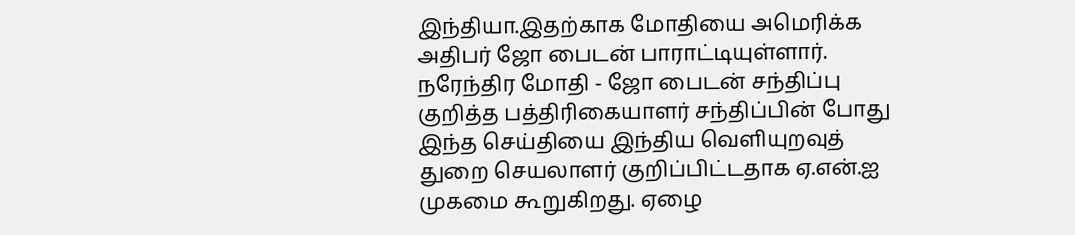இந்தியா.இதற்காக மோதியை அமெரிக்க அதிபர் ஜோ பைடன் பாராட்டியுள்ளார்.
நரேந்திர மோதி - ஜோ பைடன் சந்திப்பு குறித்த பத்திரிகையாளர் சந்திப்பின் போது இந்த செய்தியை இந்திய வெளியுறவுத் துறை செயலாளர் குறிப்பிட்டதாக ஏ.என்.ஐ முகமை கூறுகிறது. ஏழை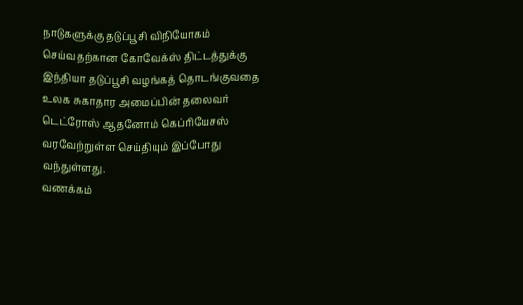நாடுகளுக்கு தடுப்பூசி விநியோகம் செய்வதற்கான கோவேக்ஸ் திட்டத்துக்கு இந்தியா தடுப்பூசி வழங்கத் தொடங்குவதை உலக சுகாதார அமைப்பின் தலைவர் டெட்ரோஸ் ஆதனோம் கெப்ரியேசஸ் வரவேற்றுள்ள செய்தியும் இப்போது வந்துள்ளது.
வணக்கம்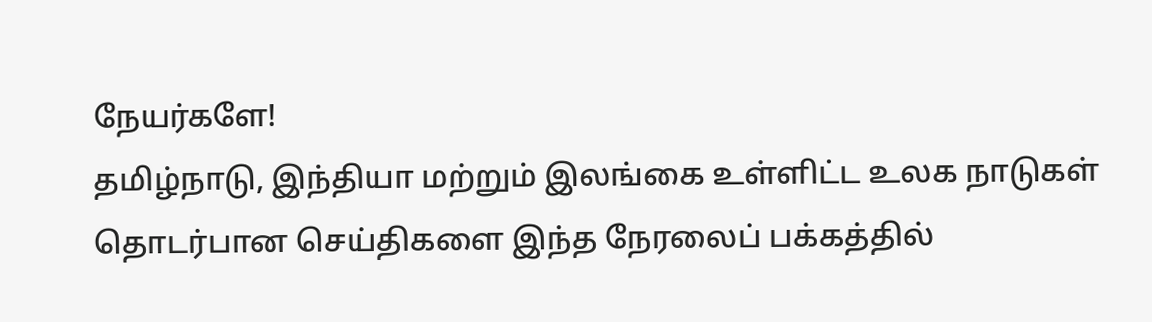நேயர்களே!
தமிழ்நாடு, இந்தியா மற்றும் இலங்கை உள்ளிட்ட உலக நாடுகள் தொடர்பான செய்திகளை இந்த நேரலைப் பக்கத்தில்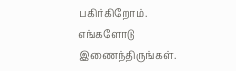பகிர்கிறோம். எங்களோடு இணைந்திருங்கள்.